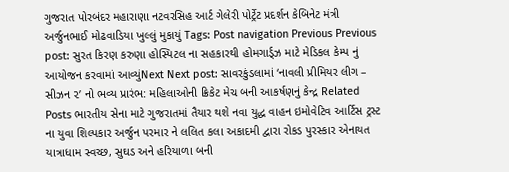ગુજરાત પોરબંદર મહારાણા નટવરસિહ આર્ટ ગેલેરી પોર્ટ્રેટ પ્રદર્શન કેબિનેટ મંત્રી અર્જુનભાઈ મોઢવાડિયા ખુલ્લું મુકાયું Tags: Post navigation Previous Previous post: સુરત કિરણ કરુણા હોસ્પિટલ ના સહકારથી હોમગાર્ડ્ઝ માટે મેડિકલ કેમ્પ નું આયોજન કરવામાં આવ્યુંNext Next post: સાવરકુંડલામાં ‘નાવલી પ્રીમિયર લીગ – સીઝન ૨’ નો ભવ્ય પ્રારંભ: મહિલાઓની ક્રિકેટ મેચ બની આકર્ષણનું કેન્દ્ર Related Posts ભારતીય સેના માટે ગુજરાતમાં તૈયાર થશે નવા યુદ્ધ વાહન ઇમોવેટિવ આર્ટિસ ટ્રસ્ટ ના યુવા શિલ્પકાર અર્જુન પરમાર ને લલિત કલા અકાદમી દ્વારા રોકડ પુરસ્કાર એનાયત યાત્રાધામ સ્વચ્છ, સુઘડ અને હરિયાળા બની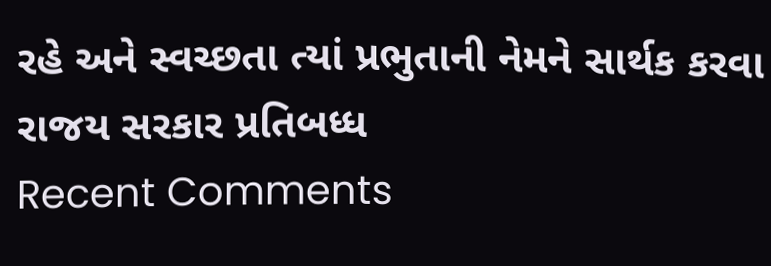રહે અને સ્વચ્છતા ત્યાં પ્રભુતાની નેમને સાર્થક કરવા રાજય સરકાર પ્રતિબધ્ધ
Recent Comments